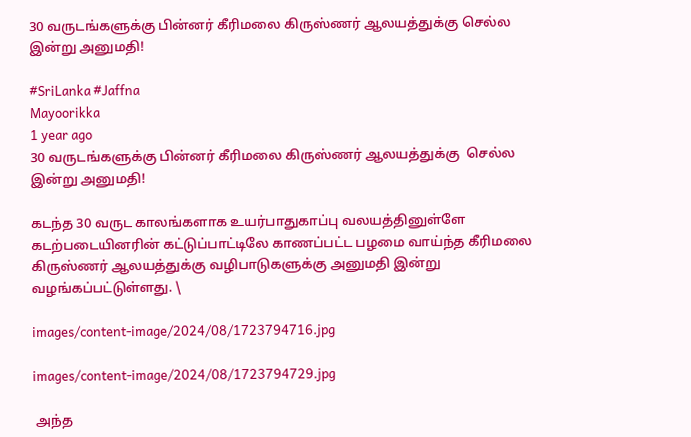30 வருடங்களுக்கு பின்னர் கீரிமலை கிருஸ்ணர் ஆலயத்துக்கு செல்ல இன்று அனுமதி!

#SriLanka #Jaffna
Mayoorikka
1 year ago
30 வருடங்களுக்கு பின்னர் கீரிமலை கிருஸ்ணர் ஆலயத்துக்கு  செல்ல இன்று அனுமதி!

கடந்த 30 வருட காலங்களாக உயர்பாதுகாப்பு வலயத்தினுள்ளே கடற்படையினரின் கட்டுப்பாட்டிலே காணப்பட்ட பழமை வாய்ந்த கீரிமலை கிருஸ்ணர் ஆலயத்துக்கு வழிபாடுகளுக்கு அனுமதி இன்று வழங்கப்பட்டுள்ளது. \

images/content-image/2024/08/1723794716.jpg

images/content-image/2024/08/1723794729.jpg

 அந்த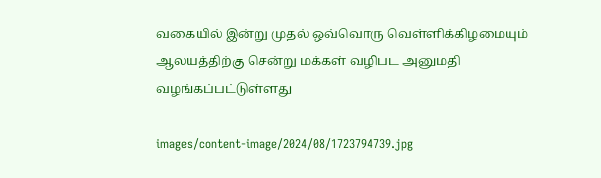வகையில் இன்று முதல் ஒவ்வொரு வெள்ளிக்கிழமையும் ஆலயத்திற்கு சென்று மக்கள் வழிபட அனுமதி வழங்கப்பட்டுள்ளது

images/content-image/2024/08/1723794739.jpg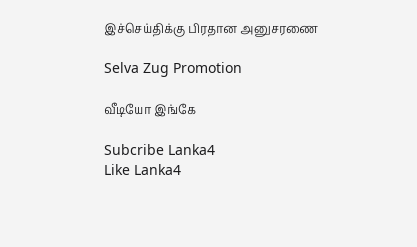இச்செய்திக்கு பிரதான அனுசரணை

Selva Zug Promotion

வீடியோ இங்கே

Subcribe Lanka4
Like Lanka4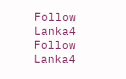Follow Lanka4
Follow Lanka4